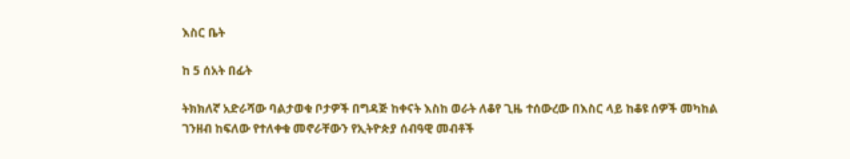እስር ቤት

ከ 5 ሰአት በፊት

ትክክለኛ አድራሻው ባልታወቁ ቦታዎች በግዳጅ ከቀናት እስከ ወራት ለቆየ ጊዜ ተሰውረው በእስር ላይ ከቆዩ ሰዎች መካከል ገንዘብ ከፍለው የተለቀቁ መኖራቸውን የኢትዮጵያ ሰብዓዊ መብቶች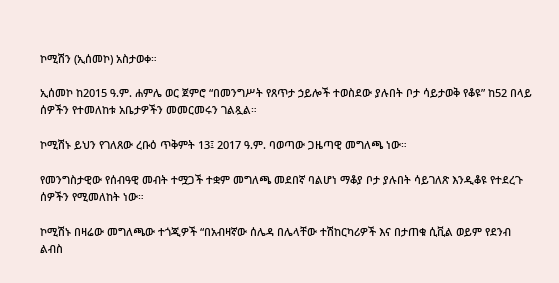ኮሚሽን (ኢሰመኮ) አስታወቀ።

ኢሰመኮ ከ2015 ዓ.ም. ሐምሌ ወር ጀምሮ “በመንግሥት የጸጥታ ኃይሎች ተወስደው ያሉበት ቦታ ሳይታወቅ የቆዩ” ከ52 በላይ ሰዎችን የተመለከቱ አቤታዎችን መመርመሩን ገልጿል።

ኮሚሽኑ ይህን የገለጸው ረቡዕ ጥቅምት 13፤ 2017 ዓ.ም. ባወጣው ጋዜጣዊ መግለጫ ነው።

የመንግስታዊው የሰብዓዊ መብት ተሟጋች ተቋም መግለጫ መደበኛ ባልሆነ ማቆያ ቦታ ያሉበት ሳይገለጽ እንዲቆዩ የተደረጉ ሰዎችን የሚመለከት ነው።

ኮሚሽኑ በዛሬው መግለጫው ተጎጂዎች “በአብዛኛው ሰሌዳ በሌላቸው ተሽከርካሪዎች እና በታጠቁ ሲቪል ወይም የደንብ ልብስ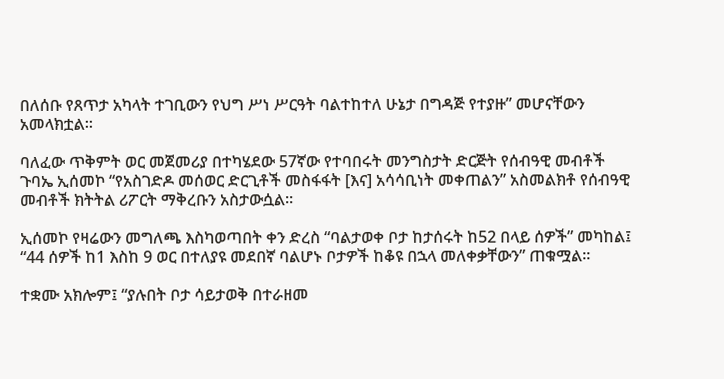በለሰቡ የጸጥታ አካላት ተገቢውን የህግ ሥነ ሥርዓት ባልተከተለ ሁኔታ በግዳጅ የተያዙ” መሆናቸውን አመላክቷል።

ባለፈው ጥቅምት ወር መጀመሪያ በተካሄደው 57ኛው የተባበሩት መንግስታት ድርጅት የሰብዓዊ መብቶች ጉባኤ ኢሰመኮ “የአስገድዶ መሰወር ድርጊቶች መስፋፋት [እና] አሳሳቢነት መቀጠልን” አስመልክቶ የሰብዓዊ መብቶች ክትትል ሪፖርት ማቅረቡን አስታውሷል።

ኢሰመኮ የዛሬውን መግለጫ እስካወጣበት ቀን ድረስ “ባልታወቀ ቦታ ከታሰሩት ከ52 በላይ ሰዎች” መካከል፤ “44 ሰዎች ከ1 እስከ 9 ወር በተለያዩ መደበኛ ባልሆኑ ቦታዎች ከቆዩ በኋላ መለቀቃቸውን” ጠቁሟል።

ተቋሙ አክሎም፤ “ያሉበት ቦታ ሳይታወቅ በተራዘመ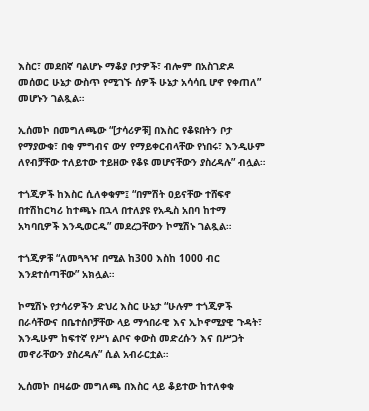እስር፣ መደበኛ ባልሆኑ ማቆያ ቦታዎች፣ ብሎም በአስገድዶ መሰወር ሁኔታ ውስጥ የሚገኙ ሰዎች ሁኔታ አሳሳቢ ሆኖ የቀጠለ” መሆኑን ገልጿል።

ኢሰመኮ በመግለጫው “[ታሳሪዎቹ] በእስር የቆዩበትን ቦታ የማያውቁ፣ በቂ ምግብና ውሃ የማይቀርብላቸው የነበሩ፣ እንዲሁም ለየብቻቸው ተለይተው ተይዘው የቆዩ መሆናቸውን ያስረዳሉ” ብሏል።

ተጎጂዎች ከእስር ሲለቀቁም፤ “በምሽት ዐይናቸው ተሸፍኖ በተሽከርካሪ ከተጫኑ በኋላ በተለያዩ የአዲስ አበባ ከተማ አካባቢዎች እንዲወርዱ” መደረጋቸውን ኮሚሽኑ ገልጿል።

ተጎጂዎቹ “ለመጓጓዣ በሚል ከ300 እስከ 1000 ብር እንደተሰጣቸው” አክሏል።

ኮሚሽኑ የታሳሪዎችን ድህረ እስር ሁኔታ “ሁሉም ተጎጂዎች በራሳቸውና በቤተሰቦቻቸው ላይ ማኅበራዊ እና ኢኮኖሚያዊ ጉዳት፣ እንዲሁም ከፍተኛ የሥነ ልቦና ቀውስ መድረሱን እና በሥጋት መኖራቸውን ያስረዳሉ” ሲል አብራርቷል።

ኢሰመኮ በዛሬው መግለጫ በእስር ላይ ቆይተው ከተለቀቁ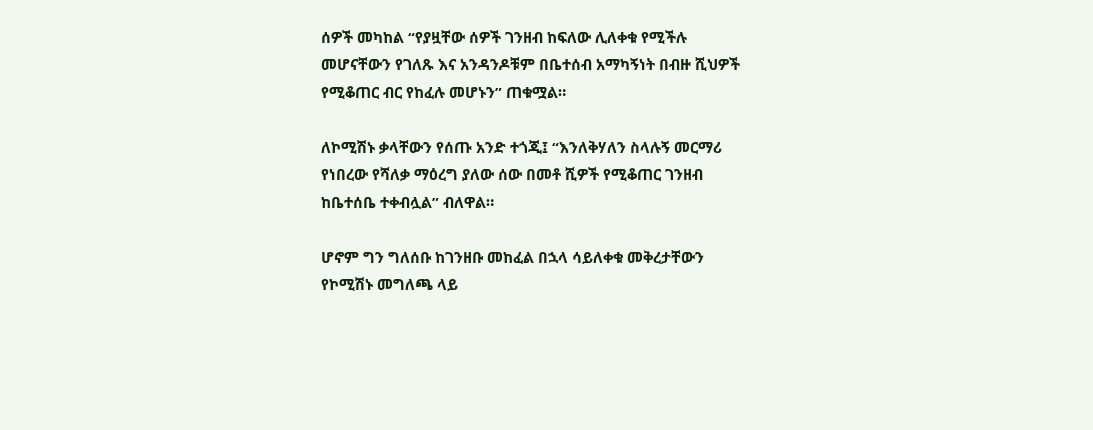ሰዎች መካከል “የያዟቸው ሰዎች ገንዘብ ከፍለው ሊለቀቁ የሚችሉ መሆናቸውን የገለጹ እና አንዳንዶቹም በቤተሰብ አማካኝነት በብዙ ሺህዎች የሚቆጠር ብር የከፈሉ መሆኑን” ጠቁሟል።

ለኮሚሽኑ ቃላቸውን የሰጡ አንድ ተጎጂ፤ “እንለቅሃለን ስላሉኝ መርማሪ የነበረው የሻለቃ ማዕረግ ያለው ሰው በመቶ ሺዎች የሚቆጠር ገንዘብ ከቤተሰቤ ተቀብሏል” ብለዋል።

ሆኖም ግን ግለሰቡ ከገንዘቡ መከፈል በኋላ ሳይለቀቁ መቅረታቸውን የኮሚሽኑ መግለጫ ላይ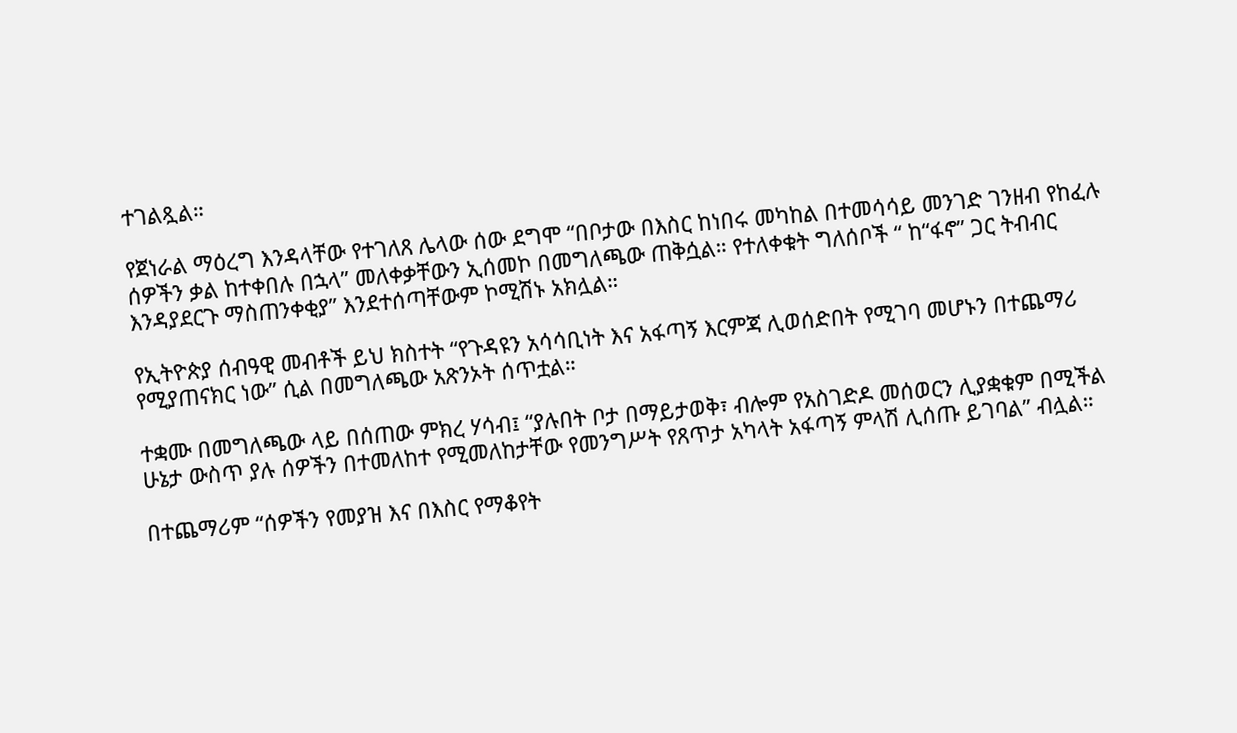ተገልጿል።

የጀነራል ማዕረግ እንዳላቸው የተገለጸ ሌላው ሰው ደግሞ “በቦታው በእስር ከነበሩ መካከል በተመሳሳይ መንገድ ገንዘብ የከፈሉ ሰዎችን ቃል ከተቀበሉ በኋላ” መለቀቃቸውን ኢሰመኮ በመግለጫው ጠቅሷል። የተለቀቁት ግለሰቦች “ ከ“ፋኖ” ጋር ትብብር እንዳያደርጉ ማስጠንቀቂያ” እንደተሰጣቸውም ኮሚሽኑ አክሏል።

የኢትዮጵያ ሰብዓዊ መብቶች ይህ ክስተት “የጉዳዩን አሳሳቢነት እና አፋጣኝ እርምጃ ሊወሰድበት የሚገባ መሆኑን በተጨማሪ የሚያጠናክር ነው” ሲል በመግለጫው አጽንኦት ሰጥቷል።

ተቋሙ በመግለጫው ላይ በሰጠው ምክረ ሃሳብ፤ “ያሉበት ቦታ በማይታወቅ፣ ብሎም የአስገድዶ መሰወርን ሊያቋቁም በሚችል ሁኔታ ውስጥ ያሉ ሰዎችን በተመለከተ የሚመለከታቸው የመንግሥት የጸጥታ አካላት አፋጣኝ ምላሽ ሊሰጡ ይገባል” ብሏል።

በተጨማሪም “ሰዎችን የመያዝ እና በእስር የማቆየት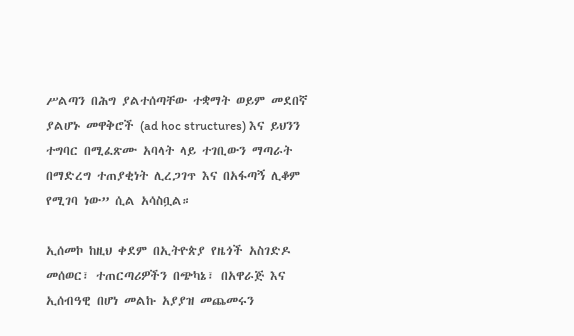ሥልጣን በሕግ ያልተሰጣቸው ተቋማት ወይም መደበኛ ያልሆኑ መዋቅሮች (ad hoc structures) እና ይህንን ተግባር በሚፈጽሙ አባላት ላይ ተገቢውን ማጣራት በማድረግ ተጠያቂነት ሊረጋገጥ እና በአፋጣኝ ሊቆም የሚገባ ነው” ሲል አሳስቧል።

ኢሰመኮ ከዚህ ቀደም በኢትዮጵያ የዜጎች አስገድዶ መሰወር፣ ተጠርጣሪዎችን በጭካኔ፣ በአዋራጅ እና ኢሰብዓዊ በሆነ መልኩ አያያዝ መጨመሩን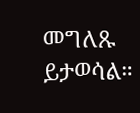መግለጹ ይታወሳል።